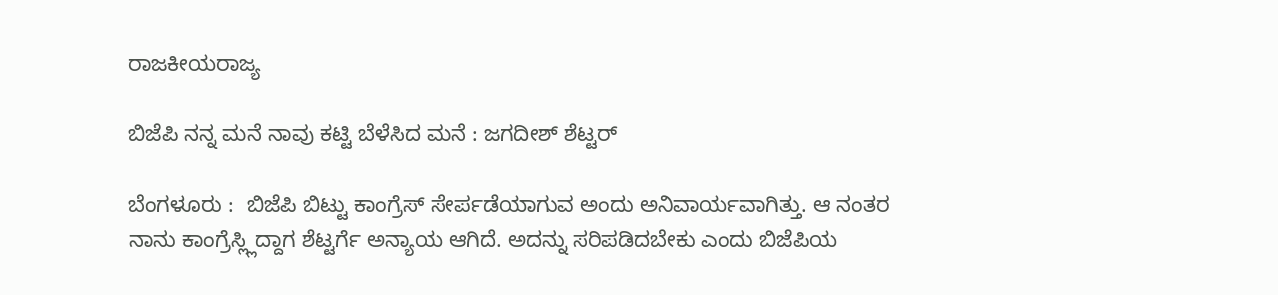ರಾಜಕೀಯರಾಜ್ಯ

ಬಿಜೆಪಿ ನನ್ನ ಮನೆ ನಾವು ಕಟ್ಟಿ ಬೆಳೆಸಿದ ಮನೆ : ಜಗದೀಶ್ ಶೆಟ್ಟರ್

ಬೆಂಗಳೂರು :  ಬಿಜೆಪಿ ಬಿಟ್ಟು ಕಾಂಗ್ರೆಸ್ ಸೇರ್ಪಡೆಯಾಗುವ ಅಂದು ಅನಿವಾರ್ಯವಾಗಿತ್ತು. ಆ ನಂತರ ನಾನು ಕಾಂಗ್ರೆಸ್ಲ್ಲಿದ್ದಾಗ ಶೆಟ್ಟರ್ಗೆ ಅನ್ಯಾಯ ಆಗಿದೆ. ಅದನ್ನು ಸರಿಪಡಿದಬೇಕು ಎಂದು ಬಿಜೆಪಿಯ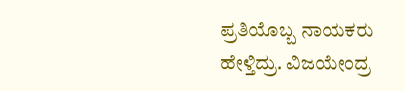ಪ್ರತಿಯೊಬ್ಬ ನಾಯಕರು ಹೇಳ್ತಿದ್ರು. ವಿಜಯೇಂದ್ರ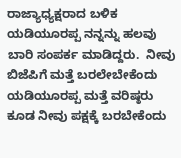ರಾಜ್ಯಾಧ್ಯಕ್ಷರಾದ ಬಳಿಕ ಯಡಿಯೂರಪ್ಪ ನನ್ನನ್ನು ಹಲವು ಬಾರಿ ಸಂಪರ್ಕ ಮಾಡಿದ್ದರು.  ನೀವು ಬಿಜೆಪಿಗೆ ಮತ್ತೆ ಬರಲೇಬೇಕೆಂದು ಯಡಿಯೂರಪ್ಪ ಮತ್ತೆ ವರಿಷ್ಠರು ಕೂಡ ನೀವು ಪಕ್ಷಕ್ಕೆ ಬರಬೇಕೆಂದು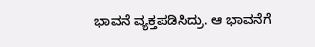ಭಾವನೆ ವ್ಯಕ್ತಪಡಿಸಿದ್ರು. ಆ ಭಾವನೆಗೆ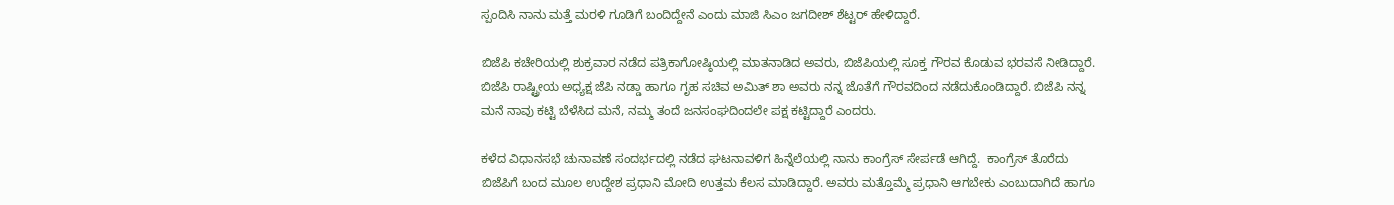ಸ್ಪಂದಿಸಿ ನಾನು ಮತ್ತೆ ಮರಳಿ ಗೂಡಿಗೆ ಬಂದಿದ್ದೇನೆ ಎಂದು ಮಾಜಿ ಸಿಎಂ ಜಗದೀಶ್ ಶೆಟ್ಟರ್ ಹೇಳಿದ್ದಾರೆ.

ಬಿಜೆಪಿ ಕಚೇರಿಯಲ್ಲಿ ಶುಕ್ರವಾರ ನಡೆದ ಪತ್ರಿಕಾಗೋಷ್ಠಿಯಲ್ಲಿ ಮಾತನಾಡಿದ ಅವರು, ಬಿಜೆಪಿಯಲ್ಲಿ ಸೂಕ್ತ ಗೌರವ ಕೊಡುವ ಭರವಸೆ ನೀಡಿದ್ದಾರೆ. ಬಿಜೆಪಿ ರಾಷ್ಟ್ರೀಯ ಅಧ್ಯಕ್ಷ ಜೆಪಿ ನಡ್ಡಾ ಹಾಗೂ ಗೃಹ ಸಚಿವ ಅಮಿತ್ ಶಾ ಅವರು ನನ್ನ ಜೊತೆಗೆ ಗೌರವದಿಂದ ನಡೆದುಕೊಂಡಿದ್ದಾರೆ. ಬಿಜೆಪಿ ನನ್ನ ಮನೆ ನಾವು ಕಟ್ಟಿ ಬೆಳೆಸಿದ ಮನೆ, ನಮ್ಮ ತಂದೆ ಜನಸಂಘದಿಂದಲೇ ಪಕ್ಷ ಕಟ್ಟಿದ್ದಾರೆ ಎಂದರು.

ಕಳೆದ ವಿಧಾನಸಭೆ ಚುನಾವಣೆ ಸಂದರ್ಭದಲ್ಲಿ ನಡೆದ ಘಟನಾವಳಿಗ ಹಿನ್ನೆಲೆಯಲ್ಲಿ ನಾನು ಕಾಂಗ್ರೆಸ್ ಸೇರ್ಪಡೆ ಆಗಿದ್ದೆ.  ಕಾಂಗ್ರೆಸ್ ತೊರೆದು ಬಿಜೆಪಿಗೆ ಬಂದ ಮೂಲ ಉದ್ದೇಶ ಪ್ರಧಾನಿ ಮೋದಿ ಉತ್ತಮ ಕೆಲಸ ಮಾಡಿದ್ದಾರೆ. ಅವರು ಮತ್ತೊಮ್ಮೆ ಪ್ರಧಾನಿ ಆಗಬೇಕು ಎಂಬುದಾಗಿದೆ ಹಾಗೂ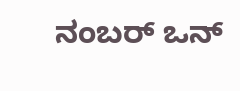ನಂಬರ್ ಒನ್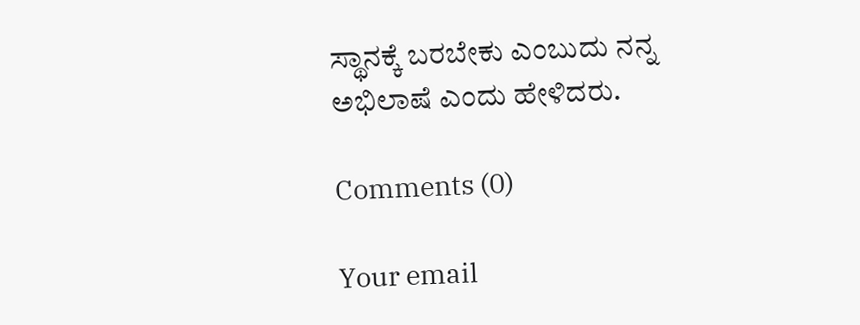ಸ್ಥಾನಕ್ಕೆ ಬರಬೇಕು ಎಂಬುದು ನನ್ನ ಅಭಿಲಾಷೆ ಎಂದು ಹೇಳಿದರು.

Comments (0)

Your email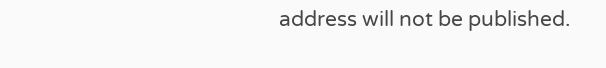address will not be published.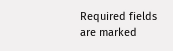Required fields are marked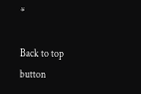*

Back to top button